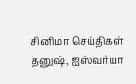சினிமா செய்திகள்
தனுஷ், ஐஸ்வர்யா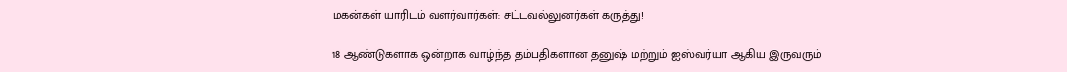மகன்கள் யாரிடம் வளர்வார்கள்: சட்டவல்லுனர்கள் கருத்து!

18 ஆண்டுகளாக ஒன்றாக வாழ்ந்த தம்பதிகளான தனுஷ் மற்றும் ஐஸ்வர்யா ஆகிய இருவரும்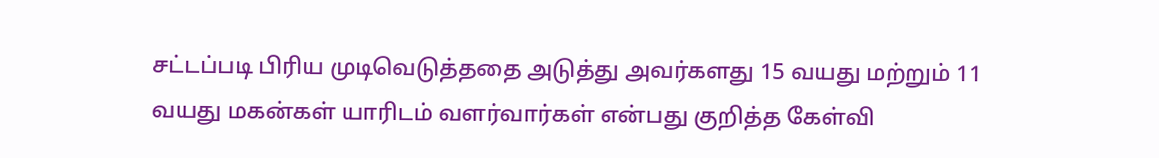சட்டப்படி பிரிய முடிவெடுத்ததை அடுத்து அவர்களது 15 வயது மற்றும் 11 வயது மகன்கள் யாரிடம் வளர்வார்கள் என்பது குறித்த கேள்வி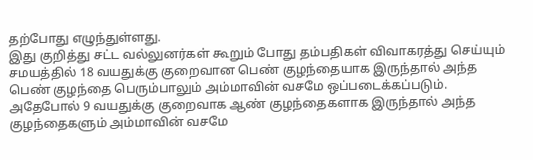தற்போது எழுந்துள்ளது.
இது குறித்து சட்ட வல்லுனர்கள் கூறும் போது தம்பதிகள் விவாகரத்து செய்யும் சமயத்தில் 18 வயதுக்கு குறைவான பெண் குழந்தையாக இருந்தால் அந்த பெண் குழந்தை பெரும்பாலும் அம்மாவின் வசமே ஒப்படைக்கப்படும். அதேபோல் 9 வயதுக்கு குறைவாக ஆண் குழந்தைகளாக இருந்தால் அந்த குழந்தைகளும் அம்மாவின் வசமே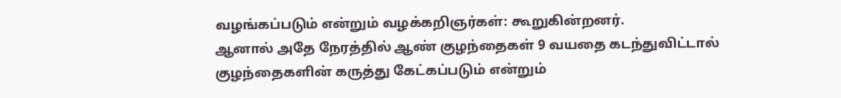வழங்கப்படும் என்றும் வழக்கறிஞர்கள்: கூறுகின்றனர்.
ஆனால் அதே நேரத்தில் ஆண் குழந்தைகள் 9 வயதை கடந்துவிட்டால் குழந்தைகளின் கருத்து கேட்கப்படும் என்றும்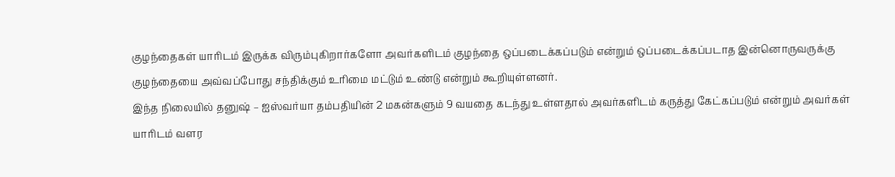குழந்தைகள் யாரிடம் இருக்க விரும்புகிறார்களோ அவர்களிடம் குழந்தை ஒப்படைக்கப்படும் என்றும் ஒப்படைக்கப்படாத இன்னொருவருக்கு குழந்தையை அவ்வப்போது சந்திக்கும் உரிமை மட்டும் உண்டு என்றும் கூறியுள்ளனர்.
இந்த நிலையில் தனுஷ் – ஐஸ்வர்யா தம்பதியின் 2 மகன்களும் 9 வயதை கடந்து உள்ளதால் அவர்களிடம் கருத்து கேட்கப்படும் என்றும் அவர்கள் யாரிடம் வளர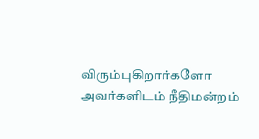விரும்புகிறார்களோ அவர்களிடம் நீதிமன்றம்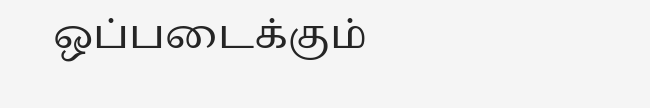ஒப்படைக்கும்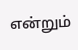என்றும்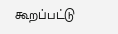கூறப்பட்டு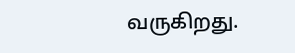வருகிறது.